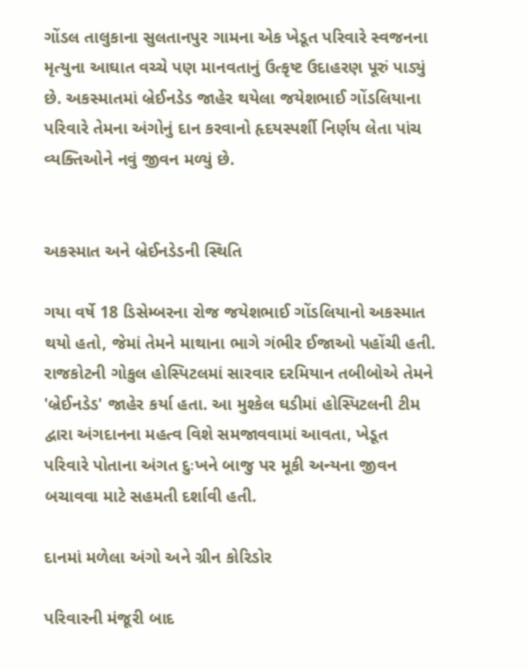ગોંડલ તાલુકાના સુલતાનપુર ગામના એક ખેડૂત પરિવારે સ્વજનના મૃત્યુના આઘાત વચ્ચે પણ માનવતાનું ઉત્કૃષ્ટ ઉદાહરણ પૂરું પાડ્યું છે. અકસ્માતમાં બ્રેઈનડેડ જાહેર થયેલા જયેશભાઈ ગોંડલિયાના પરિવારે તેમના અંગોનું દાન કરવાનો હૃદયસ્પર્શી નિર્ણય લેતા પાંચ વ્યક્તિઓને નવું જીવન મળ્યું છે.


અકસ્માત અને બ્રેઈનડેડની સ્થિતિ

ગયા વર્ષે 18 ડિસેમ્બરના રોજ જયેશભાઈ ગોંડલિયાનો અકસ્માત થયો હતો, જેમાં તેમને માથાના ભાગે ગંભીર ઈજાઓ પહોંચી હતી. રાજકોટની ગોકુલ હોસ્પિટલમાં સારવાર દરમિયાન તબીબોએ તેમને 'બ્રેઈનડેડ' જાહેર કર્યા હતા. આ મુશ્કેલ ઘડીમાં હોસ્પિટલની ટીમ દ્વારા અંગદાનના મહત્વ વિશે સમજાવવામાં આવતા, ખેડૂત પરિવારે પોતાના અંગત દુઃખને બાજુ પર મૂકી અન્યના જીવન બચાવવા માટે સહમતી દર્શાવી હતી.

દાનમાં મળેલા અંગો અને ગ્રીન કોરિડોર

પરિવારની મંજૂરી બાદ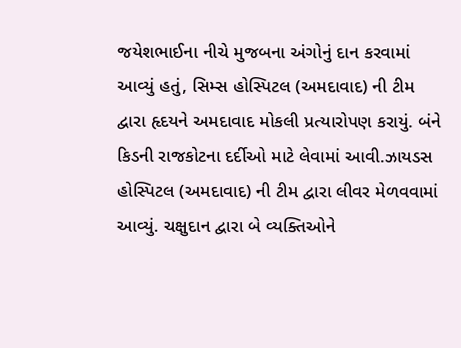જયેશભાઈના નીચે મુજબના અંગોનું દાન કરવામાં આવ્યું હતું, સિમ્સ હોસ્પિટલ (અમદાવાદ) ની ટીમ દ્વારા હૃદયને અમદાવાદ મોકલી પ્રત્યારોપણ કરાયું. બંને કિડની રાજકોટના દર્દીઓ માટે લેવામાં આવી.ઝાયડસ હોસ્પિટલ (અમદાવાદ) ની ટીમ દ્વારા લીવર મેળવવામાં આવ્યું. ચક્ષુદાન દ્વારા બે વ્યક્તિઓને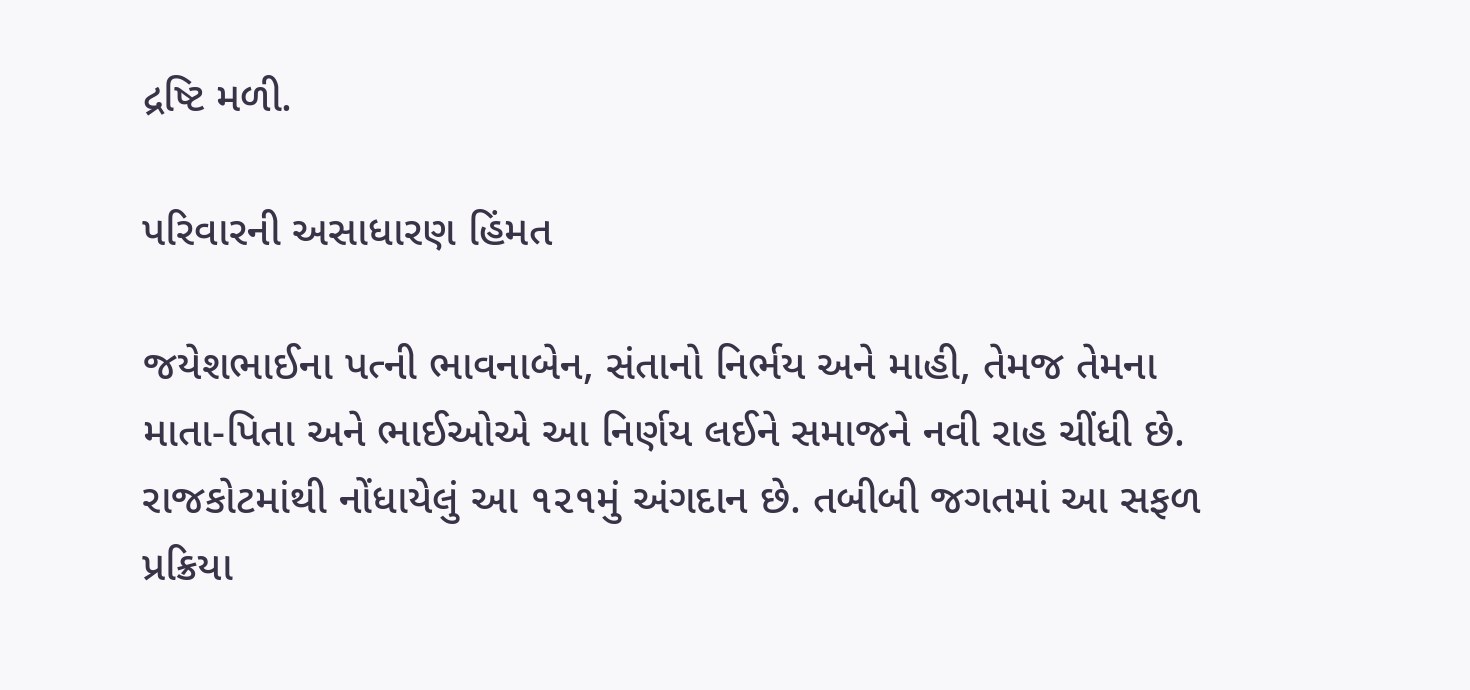દ્રષ્ટિ મળી.

પરિવારની અસાધારણ હિંમત

જયેશભાઈના પત્ની ભાવનાબેન, સંતાનો નિર્ભય અને માહી, તેમજ તેમના માતા-પિતા અને ભાઈઓએ આ નિર્ણય લઈને સમાજને નવી રાહ ચીંધી છે. રાજકોટમાંથી નોંધાયેલું આ ૧૨૧મું અંગદાન છે. તબીબી જગતમાં આ સફળ પ્રક્રિયા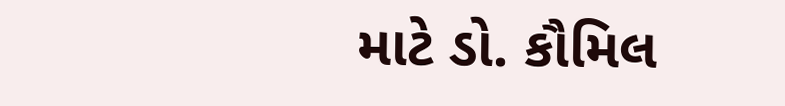માટે ડો. કૌમિલ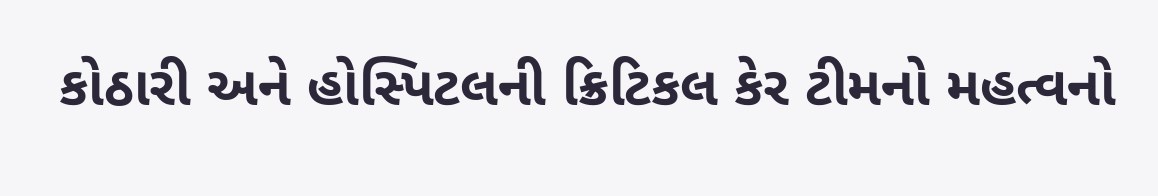કોઠારી અને હોસ્પિટલની ક્રિટિકલ કેર ટીમનો મહત્વનો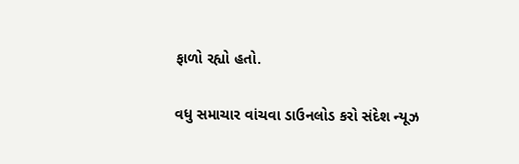ફાળો રહ્યો હતો.

વધુ સમાચાર વાંચવા ડાઉનલોડ કરો સંદેશ ન્યૂઝ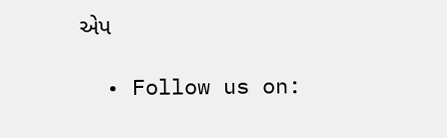એપ

  • Follow us on: